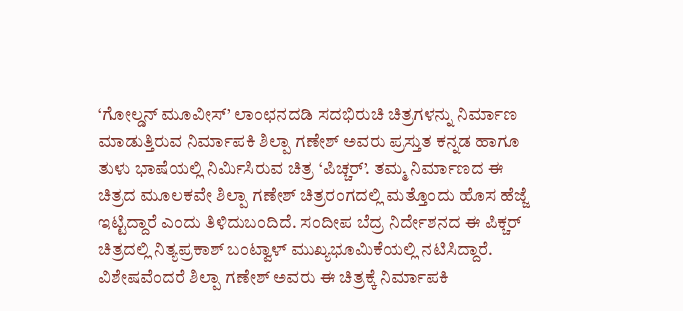‘ಗೋಲ್ಡನ್ ಮೂವೀಸ್’ ಲಾಂಛನದಡಿ ಸದಭಿರುಚಿ ಚಿತ್ರಗಳನ್ನು ನಿರ್ಮಾಣ ಮಾಡುತ್ತಿರುವ ನಿರ್ಮಾಪಕಿ ಶಿಲ್ಪಾ ಗಣೇಶ್ ಅವರು ಪ್ರಸ್ತುತ ಕನ್ನಡ ಹಾಗೂ ತುಳು ಭಾಷೆಯಲ್ಲಿ ನಿರ್ಮಿಸಿರುವ ಚಿತ್ರ ‘ಪಿಚ್ಚರ್’. ತಮ್ಮ ನಿರ್ಮಾಣದ ಈ ಚಿತ್ರದ ಮೂಲಕವೇ ಶಿಲ್ಪಾ ಗಣೇಶ್ ಚಿತ್ರರಂಗದಲ್ಲಿ ಮತ್ತೊಂದು ಹೊಸ ಹೆಜ್ಜೆ ಇಟ್ಟಿದ್ದಾರೆ ಎಂದು ತಿಳಿದುಬಂದಿದೆ. ಸಂದೀಪ ಬೆದ್ರ ನಿರ್ದೇಶನದ ಈ ಪಿಕ್ಚರ್ ಚಿತ್ರದಲ್ಲಿ ನಿತ್ಯಪ್ರಕಾಶ್ ಬಂಟ್ವಾಳ್ ಮುಖ್ಯಭೂಮಿಕೆಯಲ್ಲಿ ನಟಿಸಿದ್ದಾರೆ. ವಿಶೇಷವೆಂದರೆ ಶಿಲ್ಪಾ ಗಣೇಶ್ ಅವರು ಈ ಚಿತ್ರಕ್ಕೆ ನಿರ್ಮಾಪಕಿ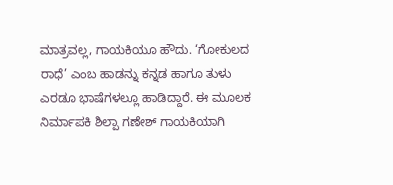ಮಾತ್ರವಲ್ಲ, ಗಾಯಕಿಯೂ ಹೌದು. ‘ಗೋಕುಲದ ರಾಧೆ’ ಎಂಬ ಹಾಡನ್ನು ಕನ್ನಡ ಹಾಗೂ ತುಳು ಎರಡೂ ಭಾಷೆಗಳಲ್ಲೂ ಹಾಡಿದ್ದಾರೆ. ಈ ಮೂಲಕ ನಿರ್ಮಾಪಕಿ ಶಿಲ್ಪಾ ಗಣೇಶ್ ಗಾಯಕಿಯಾಗಿ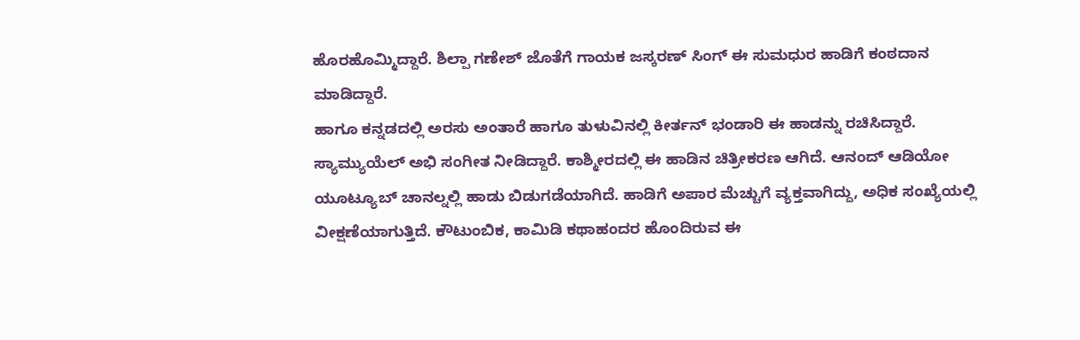ಹೊರಹೊಮ್ಮಿದ್ದಾರೆ. ಶಿಲ್ಪಾ ಗಣೇಶ್ ಜೊತೆಗೆ ಗಾಯಕ ಜಸ್ಕರಣ್ ಸಿಂಗ್ ಈ ಸುಮಧುರ ಹಾಡಿಗೆ ಕಂಠದಾನ ಮಾಡಿದ್ದಾರೆ.
ಹಾಗೂ ಕನ್ನಡದಲ್ಲಿ ಅರಸು ಅಂತಾರೆ ಹಾಗೂ ತುಳುವಿನಲ್ಲಿ ಕೀರ್ತನ್ ಭಂಡಾರಿ ಈ ಹಾಡನ್ನು ರಚಿಸಿದ್ದಾರೆ. ಸ್ಯಾಮ್ಯುಯೆಲ್ ಅಭಿ ಸಂಗೀತ ನೀಡಿದ್ದಾರೆ. ಕಾಶ್ಮೀರದಲ್ಲಿ ಈ ಹಾಡಿನ ಚಿತ್ರೀಕರಣ ಆಗಿದೆ. ಆನಂದ್ ಆಡಿಯೋ ಯೂಟ್ಯೂಬ್ ಚಾನಲ್ನಲ್ಲಿ ಹಾಡು ಬಿಡುಗಡೆಯಾಗಿದೆ. ಹಾಡಿಗೆ ಅಪಾರ ಮೆಚ್ಚುಗೆ ವ್ಯಕ್ತವಾಗಿದ್ದು, ಅಧಿಕ ಸಂಖ್ಯೆಯಲ್ಲಿ ವೀಕ್ಷಣೆಯಾಗುತ್ತಿದೆ. ಕೌಟುಂಬಿಕ, ಕಾಮಿಡಿ ಕಥಾಹಂದರ ಹೊಂದಿರುವ ಈ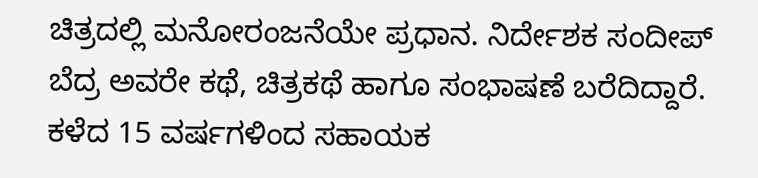ಚಿತ್ರದಲ್ಲಿ ಮನೋರಂಜನೆಯೇ ಪ್ರಧಾನ. ನಿರ್ದೇಶಕ ಸಂದೀಪ್ ಬೆದ್ರ ಅವರೇ ಕಥೆ, ಚಿತ್ರಕಥೆ ಹಾಗೂ ಸಂಭಾಷಣೆ ಬರೆದಿದ್ದಾರೆ. ಕಳೆದ 15 ವರ್ಷಗಳಿಂದ ಸಹಾಯಕ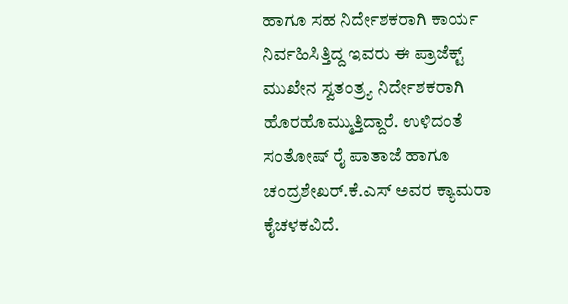ಹಾಗೂ ಸಹ ನಿರ್ದೇಶಕರಾಗಿ ಕಾರ್ಯ ನಿರ್ವಹಿಸಿತ್ತಿದ್ದ ಇವರು ಈ ಪ್ರಾಜೆಕ್ಟ್ ಮುಖೇನ ಸ್ವತಂತ್ರ್ಯ ನಿರ್ದೇಶಕರಾಗಿ ಹೊರಹೊಮ್ಮುತ್ತಿದ್ದಾರೆ. ಉಳಿದಂತೆ ಸಂತೋಷ್ ರೈ ಪಾತಾಜೆ ಹಾಗೂ ಚಂದ್ರಶೇಖರ್.ಕೆ.ಎಸ್ ಅವರ ಕ್ಯಾಮರಾ ಕೈಚಳಕವಿದೆ.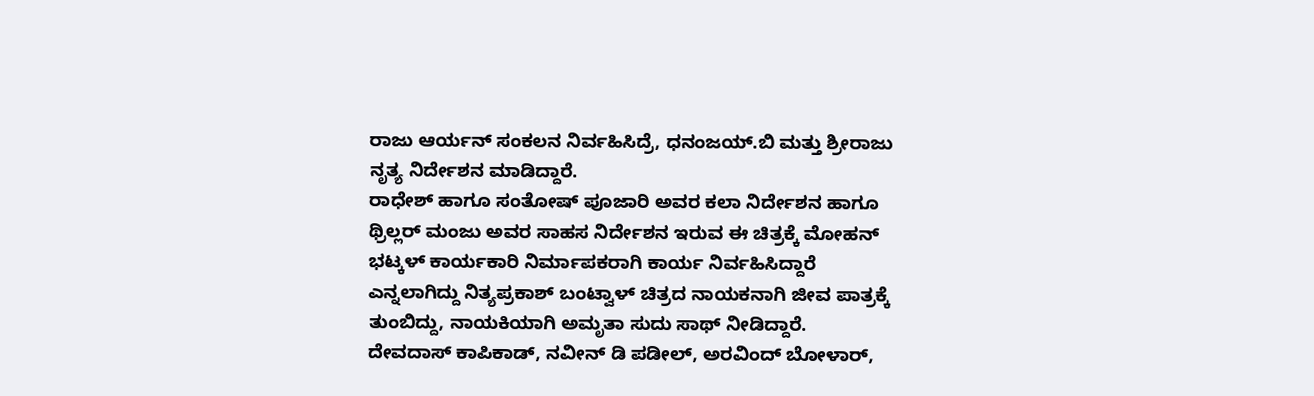ರಾಜು ಆರ್ಯನ್ ಸಂಕಲನ ನಿರ್ವಹಿಸಿದ್ರೆ, ಧನಂಜಯ್.ಬಿ ಮತ್ತು ಶ್ರೀರಾಜು ನೃತ್ಯ ನಿರ್ದೇಶನ ಮಾಡಿದ್ದಾರೆ.
ರಾಧೇಶ್ ಹಾಗೂ ಸಂತೋಷ್ ಪೂಜಾರಿ ಅವರ ಕಲಾ ನಿರ್ದೇಶನ ಹಾಗೂ ಥ್ರಿಲ್ಲರ್ ಮಂಜು ಅವರ ಸಾಹಸ ನಿರ್ದೇಶನ ಇರುವ ಈ ಚಿತ್ರಕ್ಕೆ ಮೋಹನ್ ಭಟ್ಕಳ್ ಕಾರ್ಯಕಾರಿ ನಿರ್ಮಾಪಕರಾಗಿ ಕಾರ್ಯ ನಿರ್ವಹಿಸಿದ್ದಾರೆ ಎನ್ನಲಾಗಿದ್ದು ನಿತ್ಯಪ್ರಕಾಶ್ ಬಂಟ್ವಾಳ್ ಚಿತ್ರದ ನಾಯಕನಾಗಿ ಜೀವ ಪಾತ್ರಕ್ಕೆ ತುಂಬಿದ್ದು, ನಾಯಕಿಯಾಗಿ ಅಮೃತಾ ಸುದು ಸಾಥ್ ನೀಡಿದ್ದಾರೆ. ದೇವದಾಸ್ ಕಾಪಿಕಾಡ್, ನವೀನ್ ಡಿ ಪಡೀಲ್, ಅರವಿಂದ್ ಬೋಳಾರ್,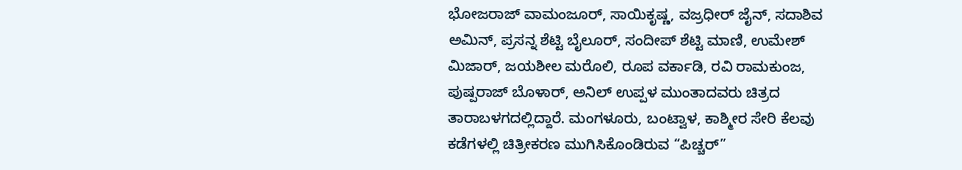ಭೋಜರಾಜ್ ವಾಮಂಜೂರ್, ಸಾಯಿಕೃಷ್ಣ, ವಜ್ರಧೀರ್ ಜೈನ್, ಸದಾಶಿವ ಅಮಿನ್, ಪ್ರಸನ್ನ ಶೆಟ್ಟಿ ಬೈಲೂರ್, ಸಂದೀಪ್ ಶೆಟ್ಟಿ ಮಾಣಿ, ಉಮೇಶ್ ಮಿಜಾರ್, ಜಯಶೀಲ ಮರೊಲಿ, ರೂಪ ವರ್ಕಾಡಿ, ರವಿ ರಾಮಕುಂಜ, ಪುಷ್ಪರಾಜ್ ಬೊಳಾರ್, ಅನಿಲ್ ಉಪ್ಪಳ ಮುಂತಾದವರು ಚಿತ್ರದ ತಾರಾಬಳಗದಲ್ಲಿದ್ದಾರೆ. ಮಂಗಳೂರು, ಬಂಟ್ವಾಳ, ಕಾಶ್ಮೀರ ಸೇರಿ ಕೆಲವು ಕಡೆಗಳಲ್ಲಿ ಚಿತ್ರೀಕರಣ ಮುಗಿಸಿಕೊಂಡಿರುವ “ಪಿಚ್ಚರ್”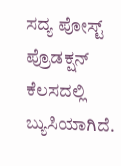ಸದ್ಯ ಪೋಸ್ಟ್ ಪ್ರೊಡಕ್ಷನ್ ಕೆಲಸದಲ್ಲಿ ಬ್ಯುಸಿಯಾಗಿದೆ.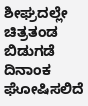ಶೀಘ್ರದಲ್ಲೇ ಚಿತ್ರತಂಡ ಬಿಡುಗಡೆ ದಿನಾಂಕ ಘೋಷಿಸಲಿದೆ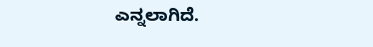ಎನ್ನಲಾಗಿದೆ.